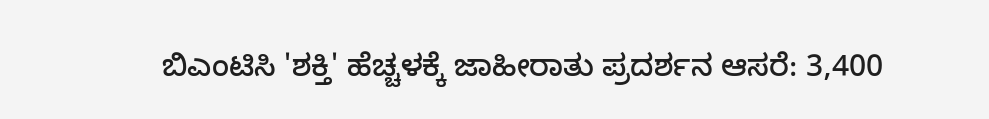ಬಿಎಂಟಿಸಿ 'ಶಕ್ತಿ' ಹೆಚ್ಚಳಕ್ಕೆ ಜಾಹೀರಾತು ಪ್ರದರ್ಶನ ಆಸರೆ: 3,400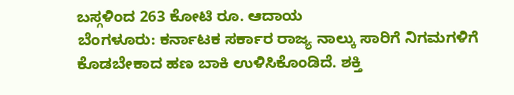ಬಸ್ಗಳಿಂದ 263 ಕೋಟಿ ರೂ. ಆದಾಯ
ಬೆಂಗಳೂರು: ಕರ್ನಾಟಕ ಸರ್ಕಾರ ರಾಜ್ಯ ನಾಲ್ಕು ಸಾರಿಗೆ ನಿಗಮಗಳಿಗೆ ಕೊಡಬೇಕಾದ ಹಣ ಬಾಕಿ ಉಳಿಸಿಕೊಂಡಿದೆ. ಶಕ್ತಿ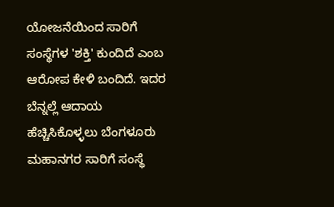ಯೋಜನೆಯಿಂದ ಸಾರಿಗೆ ಸಂಸ್ಥೆಗಳ 'ಶಕ್ತಿ' ಕುಂದಿದೆ ಎಂಬ ಆರೋಪ ಕೇಳಿ ಬಂದಿದೆ. ಇದರ ಬೆನ್ನಲ್ಲೆ ಆದಾಯ ಹೆಚ್ಚಿಸಿಕೊಳ್ಳಲು ಬೆಂಗಳೂರು ಮಹಾನಗರ ಸಾರಿಗೆ ಸಂಸ್ಥೆ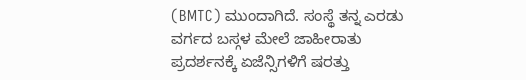(BMTC) ಮುಂದಾಗಿದೆ. ಸಂಸ್ಥೆ ತನ್ನ ಎರಡು ವರ್ಗದ ಬಸ್ಗಳ ಮೇಲೆ ಜಾಹೀರಾತು ಪ್ರದರ್ಶನಕ್ಕೆ ಏಜೆನ್ಸಿಗಳಿಗೆ ಷರತ್ತು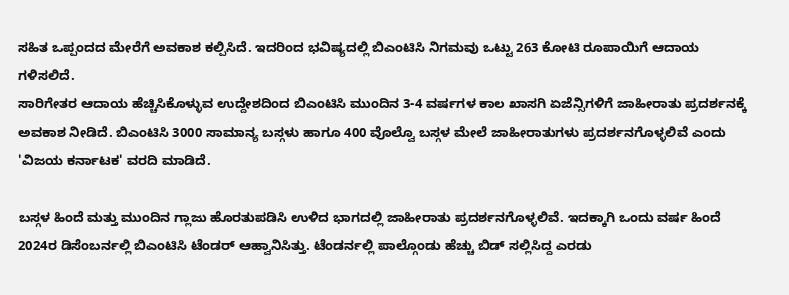ಸಹಿತ ಒಪ್ಪಂದದ ಮೇರೆಗೆ ಅವಕಾಶ ಕಲ್ಪಿಸಿದೆ. ಇದರಿಂದ ಭವಿಷ್ಯದಲ್ಲಿ ಬಿಎಂಟಿಸಿ ನಿಗಮವು ಒಟ್ಟು 263 ಕೋಟಿ ರೂಪಾಯಿಗೆ ಆದಾಯ ಗಳಿಸಲಿದೆ.
ಸಾರಿಗೇತರ ಆದಾಯ ಹೆಚ್ಚಿಸಿಕೊಳ್ಳುವ ಉದ್ದೇಶದಿಂದ ಬಿಎಂಟಿಸಿ ಮುಂದಿನ 3-4 ವರ್ಷಗಳ ಕಾಲ ಖಾಸಗಿ ಏಜೆನ್ಸಿಗಳಿಗೆ ಜಾಹೀರಾತು ಪ್ರದರ್ಶನಕ್ಕೆ ಅವಕಾಶ ನೀಡಿದೆ. ಬಿಎಂಟಿಸಿ 3000 ಸಾಮಾನ್ಯ ಬಸ್ಗಳು ಹಾಗೂ 400 ವೊಲ್ವೊ ಬಸ್ಗಳ ಮೇಲೆ ಜಾಹೀರಾತುಗಳು ಪ್ರದರ್ಶನಗೊಳ್ಳಲಿವೆ ಎಂದು 'ವಿಜಯ ಕರ್ನಾಟಕ' ವರದಿ ಮಾಡಿದೆ.

ಬಸ್ಗಳ ಹಿಂದೆ ಮತ್ತು ಮುಂದಿನ ಗ್ಲಾಜು ಹೊರತುಪಡಿಸಿ ಉಳಿದ ಭಾಗದಲ್ಲಿ ಜಾಹೀರಾತು ಪ್ರದರ್ಶನಗೊಳ್ಳಲಿವೆ. ಇದಕ್ಕಾಗಿ ಒಂದು ವರ್ಷ ಹಿಂದೆ 2024ರ ಡಿಸೆಂಬರ್ನಲ್ಲಿ ಬಿಎಂಟಿಸಿ ಟೆಂಡರ್ ಆಹ್ವಾನಿಸಿತ್ತು. ಟೆಂಡರ್ನಲ್ಲಿ ಪಾಲ್ಗೊಂಡು ಹೆಚ್ಚು ಬಿಡ್ ಸಲ್ಲಿಸಿದ್ದ ಎರಡು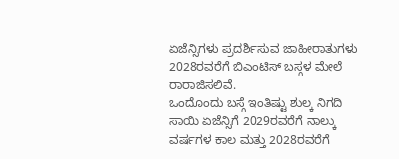ಏಜೆನ್ಸಿಗಳು ಪ್ರದರ್ಶಿಸುವ ಜಾಹೀರಾತುಗಳು 2028ರವರೆಗೆ ಬಿಎಂಟಿಸ್ ಬಸ್ಗಳ ಮೇಲೆ ರಾರಾಜಿಸಲಿವೆ.
ಒಂದೊಂದು ಬಸ್ಗೆ ಇಂತಿಷ್ಟು ಶುಲ್ಕ ನಿಗದಿ
ಸಾಯಿ ಏಜೆನ್ಸಿಗೆ 2029ರವರೆಗೆ ನಾಲ್ಕು ವರ್ಷಗಳ ಕಾಲ ಮತ್ತು 2028ರವರೆಗೆ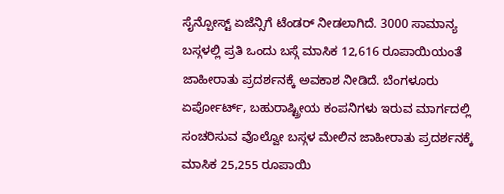ಸೈನ್ಪೋಸ್ಟ್ ಏಜೆನ್ಸಿಗೆ ಟೆಂಡರ್ ನೀಡಲಾಗಿದೆ. 3000 ಸಾಮಾನ್ಯ ಬಸ್ಗಳಲ್ಲಿ ಪ್ರತಿ ಒಂದು ಬಸ್ಗೆ ಮಾಸಿಕ 12,616 ರೂಪಾಯಿಯಂತೆ ಜಾಹೀರಾತು ಪ್ರದರ್ಶನಕ್ಕೆ ಅವಕಾಶ ನೀಡಿದೆ. ಬೆಂಗಳೂರು ಏರ್ಪೋರ್ಟ್, ಬಹುರಾಷ್ಟ್ರೀಯ ಕಂಪನಿಗಳು ಇರುವ ಮಾರ್ಗದಲ್ಲಿ ಸಂಚರಿಸುವ ವೊಲ್ವೋ ಬಸ್ಗಳ ಮೇಲಿನ ಜಾಹೀರಾತು ಪ್ರದರ್ಶನಕ್ಕೆ ಮಾಸಿಕ 25,255 ರೂಪಾಯಿ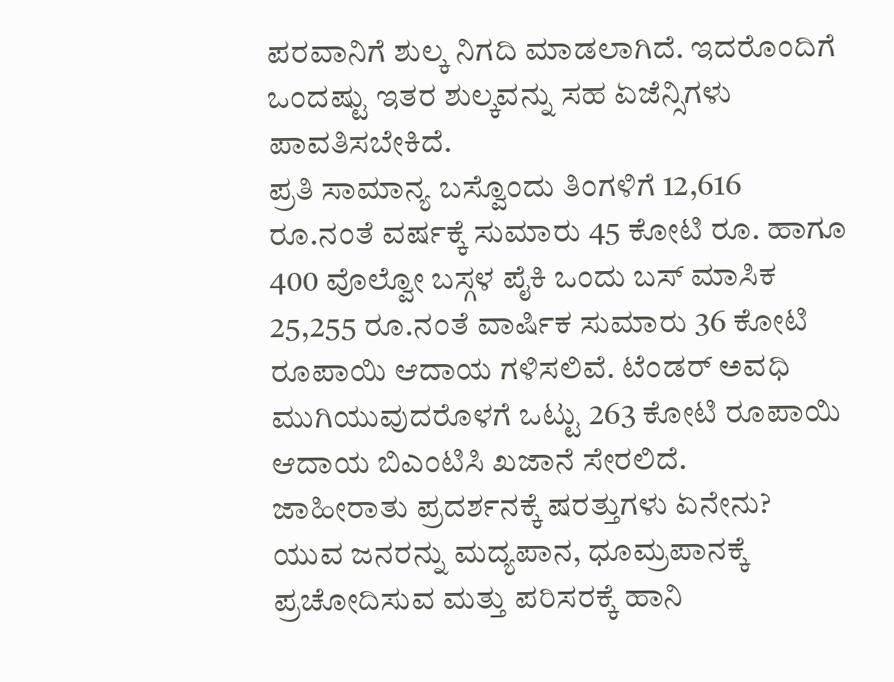ಪರವಾನಿಗೆ ಶುಲ್ಕ ನಿಗದಿ ಮಾಡಲಾಗಿದೆ. ಇದರೊಂದಿಗೆ ಒಂದಷ್ಟು ಇತರ ಶುಲ್ಕವನ್ನು ಸಹ ಏಜೆನ್ಸಿಗಳು ಪಾವತಿಸಬೇಕಿದೆ.
ಪ್ರತಿ ಸಾಮಾನ್ಯ ಬಸ್ವೊಂದು ತಿಂಗಳಿಗೆ 12,616 ರೂ.ನಂತೆ ವರ್ಷಕ್ಕೆ ಸುಮಾರು 45 ಕೋಟಿ ರೂ. ಹಾಗೂ 400 ವೊಲ್ವೋ ಬಸ್ಗಳ ಪೈಕಿ ಒಂದು ಬಸ್ ಮಾಸಿಕ 25,255 ರೂ.ನಂತೆ ವಾರ್ಷಿಕ ಸುಮಾರು 36 ಕೋಟಿ ರೂಪಾಯಿ ಆದಾಯ ಗಳಿಸಲಿವೆ. ಟೆಂಡರ್ ಅವಧಿ ಮುಗಿಯುವುದರೊಳಗೆ ಒಟ್ಟು 263 ಕೋಟಿ ರೂಪಾಯಿ ಆದಾಯ ಬಿಎಂಟಿಸಿ ಖಜಾನೆ ಸೇರಲಿದೆ.
ಜಾಹೀರಾತು ಪ್ರದರ್ಶನಕ್ಕೆ ಷರತ್ತುಗಳು ಏನೇನು?
ಯುವ ಜನರನ್ನು ಮದ್ಯಪಾನ, ಧೂಮ್ರಪಾನಕ್ಕೆ ಪ್ರಚೋದಿಸುವ ಮತ್ತು ಪರಿಸರಕ್ಕೆ ಹಾನಿ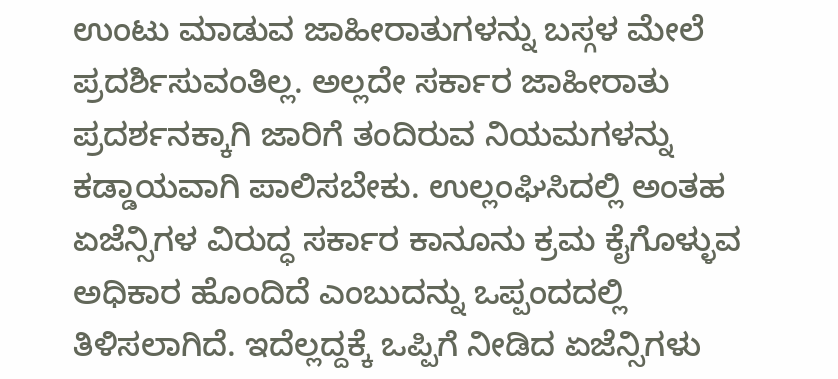ಉಂಟು ಮಾಡುವ ಜಾಹೀರಾತುಗಳನ್ನು ಬಸ್ಗಳ ಮೇಲೆ ಪ್ರದರ್ಶಿಸುವಂತಿಲ್ಲ. ಅಲ್ಲದೇ ಸರ್ಕಾರ ಜಾಹೀರಾತು ಪ್ರದರ್ಶನಕ್ಕಾಗಿ ಜಾರಿಗೆ ತಂದಿರುವ ನಿಯಮಗಳನ್ನು ಕಡ್ಡಾಯವಾಗಿ ಪಾಲಿಸಬೇಕು. ಉಲ್ಲಂಘಿಸಿದಲ್ಲಿ ಅಂತಹ ಏಜೆನ್ಸಿಗಳ ವಿರುದ್ಧ ಸರ್ಕಾರ ಕಾನೂನು ಕ್ರಮ ಕೈಗೊಳ್ಳುವ ಅಧಿಕಾರ ಹೊಂದಿದೆ ಎಂಬುದನ್ನು ಒಪ್ಪಂದದಲ್ಲಿ ತಿಳಿಸಲಾಗಿದೆ. ಇದೆಲ್ಲದ್ದಕ್ಕೆ ಒಪ್ಪಿಗೆ ನೀಡಿದ ಏಜೆನ್ಸಿಗಳು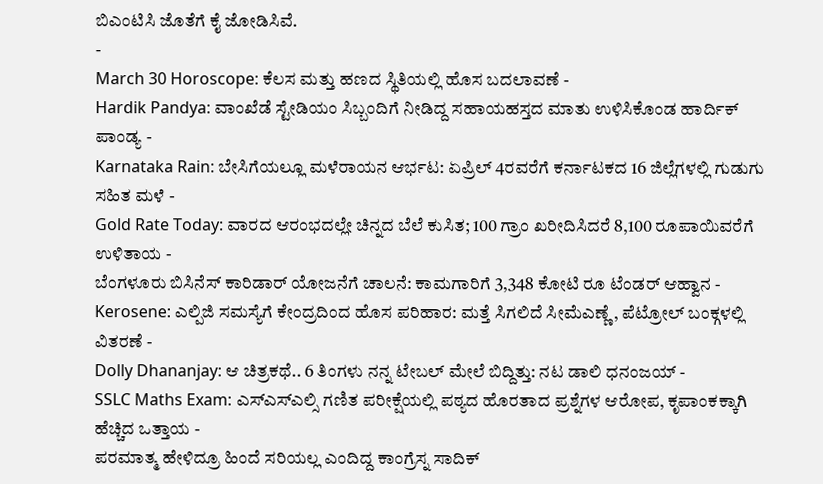ಬಿಎಂಟಿಸಿ ಜೊತೆಗೆ ಕೈ ಜೋಡಿಸಿವೆ.
-
March 30 Horoscope: ಕೆಲಸ ಮತ್ತು ಹಣದ ಸ್ಥಿತಿಯಲ್ಲಿ ಹೊಸ ಬದಲಾವಣೆ -
Hardik Pandya: ವಾಂಖೆಡೆ ಸ್ಟೇಡಿಯಂ ಸಿಬ್ಬಂದಿಗೆ ನೀಡಿದ್ದ ಸಹಾಯಹಸ್ತದ ಮಾತು ಉಳಿಸಿಕೊಂಡ ಹಾರ್ದಿಕ್ ಪಾಂಡ್ಯ -
Karnataka Rain: ಬೇಸಿಗೆಯಲ್ಲೂ ಮಳೆರಾಯನ ಆರ್ಭಟ: ಏಪ್ರಿಲ್ 4ರವರೆಗೆ ಕರ್ನಾಟಕದ 16 ಜಿಲ್ಲೆಗಳಲ್ಲಿ ಗುಡುಗು ಸಹಿತ ಮಳೆ -
Gold Rate Today: ವಾರದ ಆರಂಭದಲ್ಲೇ ಚಿನ್ನದ ಬೆಲೆ ಕುಸಿತ; 100 ಗ್ರಾಂ ಖರೀದಿಸಿದರೆ 8,100 ರೂಪಾಯಿವರೆಗೆ ಉಳಿತಾಯ -
ಬೆಂಗಳೂರು ಬಿಸಿನೆಸ್ ಕಾರಿಡಾರ್ ಯೋಜನೆಗೆ ಚಾಲನೆ: ಕಾಮಗಾರಿಗೆ 3,348 ಕೋಟಿ ರೂ ಟೆಂಡರ್ ಆಹ್ವಾನ -
Kerosene: ಎಲ್ಪಿಜಿ ಸಮಸ್ಯೆಗೆ ಕೇಂದ್ರದಿಂದ ಹೊಸ ಪರಿಹಾರ: ಮತ್ತೆ ಸಿಗಲಿದೆ ಸೀಮೆಎಣ್ಣೆ, ಪೆಟ್ರೋಲ್ ಬಂಕ್ಗಳಲ್ಲಿ ವಿತರಣೆ -
Dolly Dhananjay: ಆ ಚಿತ್ರಕಥೆ.. 6 ತಿಂಗಳು ನನ್ನ ಟೇಬಲ್ ಮೇಲೆ ಬಿದ್ದಿತ್ತು: ನಟ ಡಾಲಿ ಧನಂಜಯ್ -
SSLC Maths Exam: ಎಸ್ಎಸ್ಎಲ್ಸಿ ಗಣಿತ ಪರೀಕ್ಷೆಯಲ್ಲಿ ಪಠ್ಯದ ಹೊರತಾದ ಪ್ರಶ್ನೆಗಳ ಆರೋಪ, ಕೃಪಾಂಕಕ್ಕಾಗಿ ಹೆಚ್ಚಿದ ಒತ್ತಾಯ -
ಪರಮಾತ್ಮ ಹೇಳಿದ್ರೂ ಹಿಂದೆ ಸರಿಯಲ್ಲ ಎಂದಿದ್ದ ಕಾಂಗ್ರೆಸ್ನ ಸಾದಿಕ್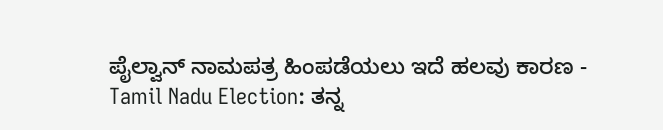ಪೈಲ್ವಾನ್ ನಾಮಪತ್ರ ಹಿಂಪಡೆಯಲು ಇದೆ ಹಲವು ಕಾರಣ -
Tamil Nadu Election: ತನ್ನ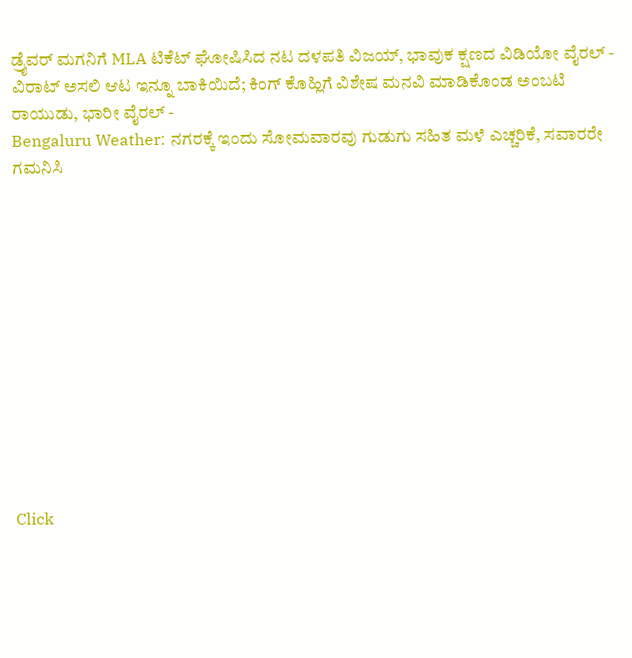ಡ್ರೈವರ್ ಮಗನಿಗೆ MLA ಟಿಕೆಟ್ ಘೋಷಿಸಿದ ನಟ ದಳಪತಿ ವಿಜಯ್, ಭಾವುಕ ಕ್ಷಣದ ವಿಡಿಯೋ ವೈರಲ್ -
ವಿರಾಟ್ ಅಸಲಿ ಆಟ ಇನ್ನೂ ಬಾಕಿಯಿದೆ; ಕಿಂಗ್ ಕೊಹ್ಲಿಗೆ ವಿಶೇಷ ಮನವಿ ಮಾಡಿಕೊಂಡ ಅಂಬಟಿ ರಾಯುಡು, ಭಾರೀ ವೈರಲ್ -
Bengaluru Weather: ನಗರಕ್ಕೆ ಇಂದು ಸೋಮವಾರವು ಗುಡುಗು ಸಹಿತ ಮಳೆ ಎಚ್ಚರಿಕೆ, ಸವಾರರೇ ಗಮನಿಸಿ












Click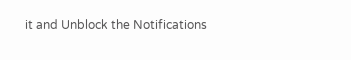it and Unblock the Notifications